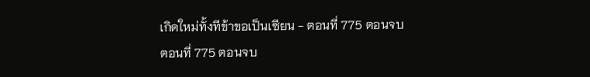เกิดใหม่ทั้งทีข้าขอเป็นเซียน - ตอนที่ 775 ตอนจบ
ตอนที่ 775 ตอนจบ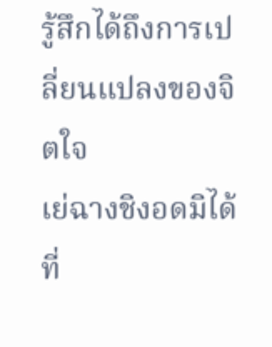รู้สึกได้ถึงการเปลี่ยนแปลงของจิตใจ
เย่ฉางชิงอดมิได้ที่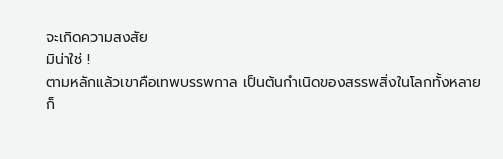จะเกิดความสงสัย
มิน่าใช่ !
ตามหลักแล้วเขาคือเทพบรรพกาล เป็นต้นกำเนิดของสรรพสิ่งในโลกทั้งหลาย
ก็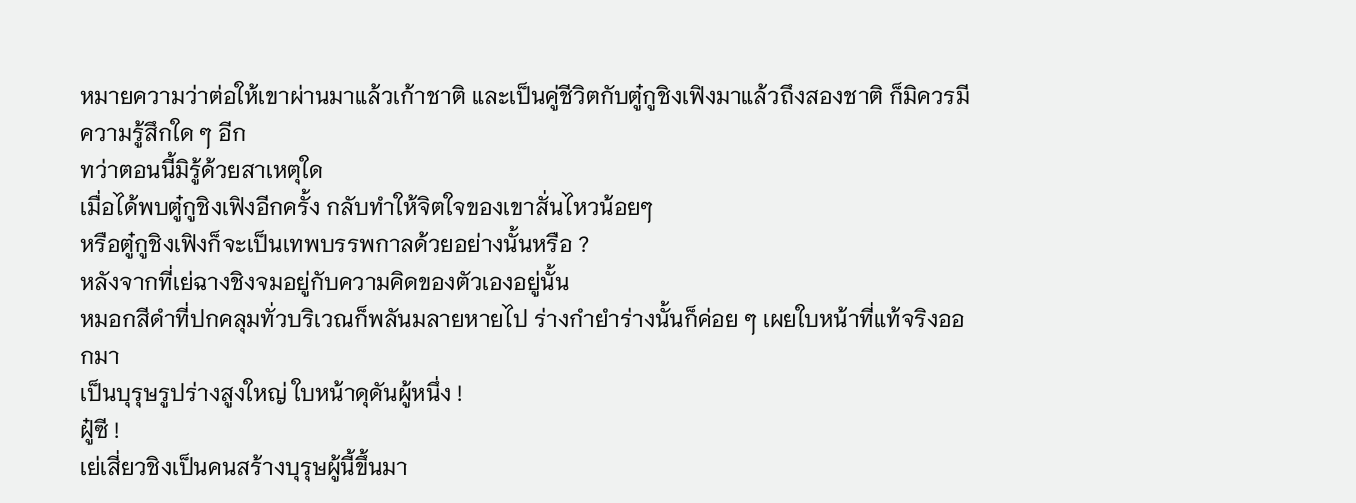หมายความว่าต่อให้เขาผ่านมาแล้วเก้าชาติ และเป็นคู่ชีวิตกับตู๋กูชิงเฟิงมาแล้วถึงสองชาติ ก็มิควรมีความรู้สึกใด ๆ อีก
ทว่าตอนนี้มิรู้ด้วยสาเหตุใด
เมื่อได้พบตู๋กูชิงเฟิงอีกครั้ง กลับทำให้จิตใจของเขาสั่นไหวน้อยๆ
หรือตู๋กูชิงเฟิงก็จะเป็นเทพบรรพกาลด้วยอย่างนั้นหรือ ?
หลังจากที่เย่ฉางชิงจมอยู่กับความคิดของตัวเองอยู่นั้น
หมอกสีดำที่ปกคลุมทั่วบริเวณก็พลันมลายหายไป ร่างกำยำร่างนั้นก็ค่อย ๆ เผยใบหน้าที่แท้จริงออกมา
เป็นบุรุษรูปร่างสูงใหญ่ ใบหน้าดุดันผู้หนึ่ง !
ฝู๋ซี !
เย่เสี่ยวชิงเป็นคนสร้างบุรุษผู้นี้ขึ้นมา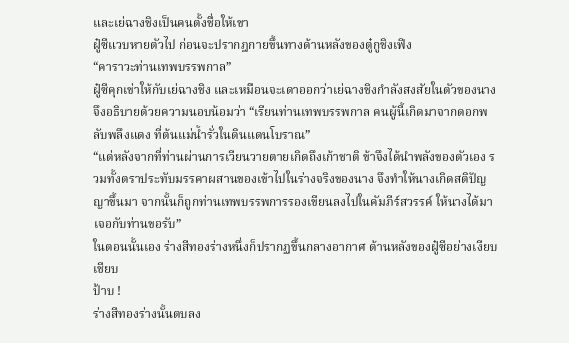และเย่ฉางชิงเป็นคนตั้งชื่อให้เขา
ฝู๋ซีแวบหายตัวไป ก่อนจะปรากฎกายขึ้นทางด้านหลังของตู๋กูชิงเฟิง
“คาราวะท่านเทพบรรพกาล”
ฝู๋ซีคุกเข่าให้กับเย่ฉางชิง และเหมือนจะเดาออกว่าเย่ฉางชิงกำลังสงสัยในตัวของนาง จึงอธิบายด้วยความนอบน้อมว่า “เรียนท่านเทพบรรพกาล คนผู้นี้เกิดมาจากดอกพลับพลึงแดง ที่ต้นแม่น้ำรั่วในดินแดนโบราณ”
“แต่หลังจากที่ท่านผ่านการเวียนวายตายเกิดถึงเก้าชาติ ข้าจึงได้นำพลังของตัวเอง รวมทั้งตราประทับมรรคาผสานของเข้าไปในร่างจริงของนาง จึงทำให้นางเกิดสติปัญญาขึ้นมา จากนั้นก็ถูกท่านเทพบรรพการรองเขียนลงไปในคัมภีร์สวรรค์ ให้นางได้มาเจอกับท่านขอรับ”
ในตอนนั้นเอง ร่างสีทองร่างหนึ่งก็ปรากฏขึ้นกลางอากาศ ด้านหลังของฝู๋ซีอย่างเงียบเชียบ
ป้าบ !
ร่างสีทองร่างนั้นตบลง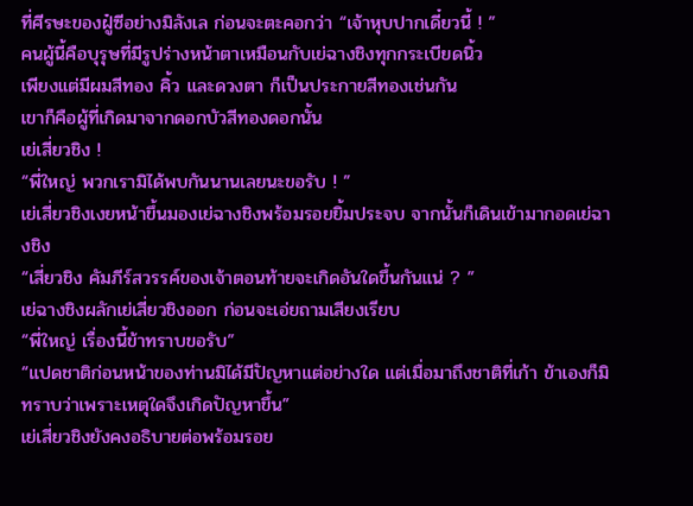ที่ศีรษะของฝู๋ซีอย่างมิลังเล ก่อนจะตะคอกว่า “เจ้าหุบปากเดี๋ยวนี้ ! ”
คนผู้นี้คือบุรุษที่มีรูปร่างหน้าตาเหมือนกับเย่ฉางชิงทุกกระเบียดนิ้ว
เพียงแต่มีผมสีทอง คิ้ว และดวงตา ก็เป็นประกายสีทองเช่นกัน
เขาก็คือผู้ที่เกิดมาจากดอกบัวสีทองดอกนั้น
เย่เสี่ยวชิง !
“พี่ใหญ่ พวกเรามิได้พบกันนานเลยนะขอรับ ! ”
เย่เสี่ยวชิงเงยหน้าขึ้นมองเย่ฉางชิงพร้อมรอยยิ้มประจบ จากนั้นก็เดินเข้ามากอดเย่ฉางชิง
“เสี่ยวชิง คัมภีร์สวรรค์ของเจ้าตอนท้ายจะเกิดอันใดขึ้นกันแน่ ? ”
เย่ฉางชิงผลักเย่เสี่ยวชิงออก ก่อนจะเอ่ยถามเสียงเรียบ
“พี่ใหญ่ เรื่องนี้ข้าทราบขอรับ”
“แปดชาติก่อนหน้าของท่านมิได้มีปัญหาแต่อย่างใด แต่เมื่อมาถึงชาติที่เก้า ข้าเองก็มิทราบว่าเพราะเหตุใดจึงเกิดปัญหาขึ้น”
เย่เสี่ยวชิงยังคงอธิบายต่อพร้อมรอย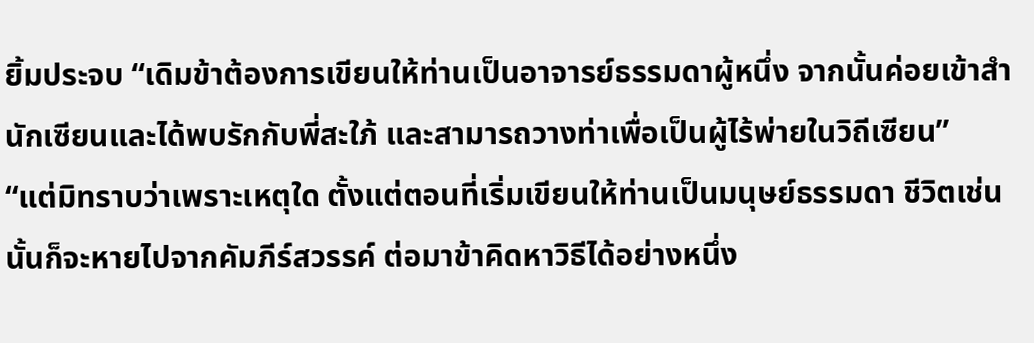ยิ้มประจบ “เดิมข้าต้องการเขียนให้ท่านเป็นอาจารย์ธรรมดาผู้หนึ่ง จากนั้นค่อยเข้าสำนักเซียนและได้พบรักกับพี่สะใภ้ และสามารถวางท่าเพื่อเป็นผู้ไร้พ่ายในวิถีเซียน”
“แต่มิทราบว่าเพราะเหตุใด ตั้งแต่ตอนที่เริ่มเขียนให้ท่านเป็นมนุษย์ธรรมดา ชีวิตเช่นนั้นก็จะหายไปจากคัมภีร์สวรรค์ ต่อมาข้าคิดหาวิธีได้อย่างหนึ่ง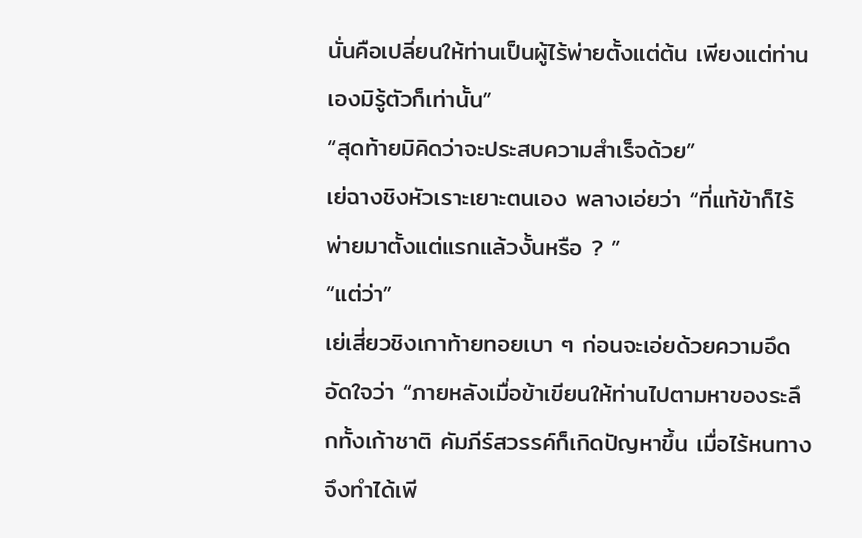นั่นคือเปลี่ยนให้ท่านเป็นผู้ไร้พ่ายตั้งแต่ต้น เพียงแต่ท่านเองมิรู้ตัวก็เท่านั้น”
“สุดท้ายมิคิดว่าจะประสบความสำเร็จด้วย”
เย่ฉางชิงหัวเราะเยาะตนเอง พลางเอ่ยว่า “ที่แท้ข้าก็ไร้พ่ายมาตั้งแต่แรกแล้วงั้นหรือ ? ”
“แต่ว่า”
เย่เสี่ยวชิงเกาท้ายทอยเบา ๆ ก่อนจะเอ่ยด้วยความอึดอัดใจว่า “ภายหลังเมื่อข้าเขียนให้ท่านไปตามหาของระลึกทั้งเก้าชาติ คัมภีร์สวรรค์ก็เกิดปัญหาขึ้น เมื่อไร้หนทางจึงทำได้เพี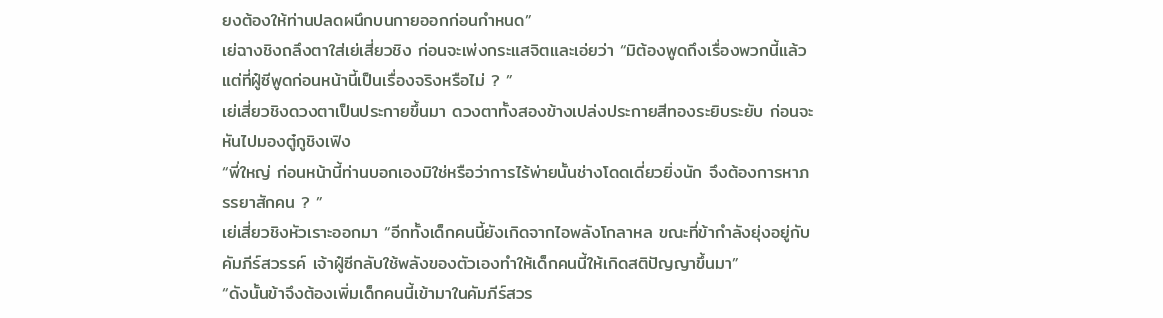ยงต้องให้ท่านปลดผนึกบนกายออกก่อนกำหนด”
เย่ฉางชิงถลึงตาใส่เย่เสี่ยวชิง ก่อนจะเพ่งกระแสจิตและเอ่ยว่า “มิต้องพูดถึงเรื่องพวกนี้แล้ว แต่ที่ฝู๋ซีพูดก่อนหน้านี้เป็นเรื่องจริงหรือไม่ ? ”
เย่เสี่ยวชิงดวงตาเป็นประกายขึ้นมา ดวงตาทั้งสองข้างเปล่งประกายสีทองระยิบระยับ ก่อนจะหันไปมองตู๋กูชิงเฟิง
“พี่ใหญ่ ก่อนหน้านี้ท่านบอกเองมิใช่หรือว่าการไร้พ่ายนั้นช่างโดดเดี่ยวยิ่งนัก จึงต้องการหาภรรยาสักคน ? ”
เย่เสี่ยวชิงหัวเราะออกมา “อีกทั้งเด็กคนนี้ยังเกิดจากไอพลังโกลาหล ขณะที่ข้ากำลังยุ่งอยู่กับคัมภีร์สวรรค์ เจ้าฝู๋ซีกลับใช้พลังของตัวเองทำให้เด็กคนนี้ให้เกิดสติปัญญาขึ้นมา”
“ดังนั้นข้าจึงต้องเพิ่มเด็กคนนี้เข้ามาในคัมภีร์สวร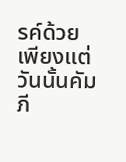รค์ด้วย เพียงแต่วันนั้นคัมภี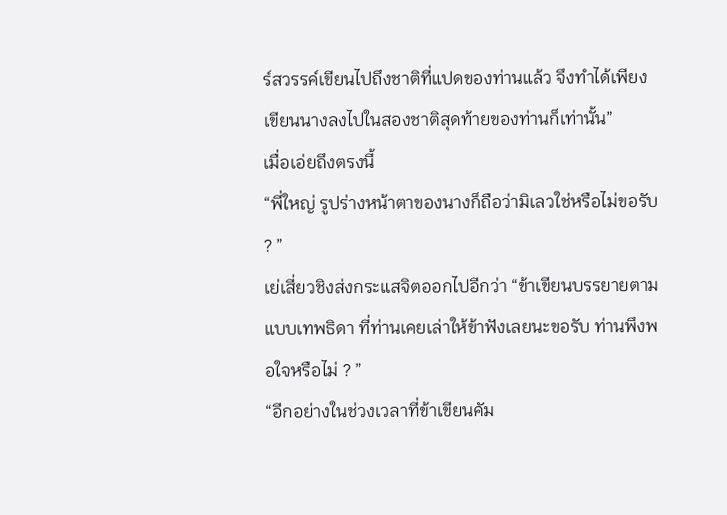ร์สวรรค์เขียนไปถึงชาติที่แปดของท่านแล้ว จึงทำได้เพียงเขียนนางลงไปในสองชาติสุดท้ายของท่านก็เท่านั้น”
เมื่อเอ่ยถึงตรงนี้
“พี่ใหญ่ รูปร่างหน้าตาของนางก็ถือว่ามิเลวใช่หรือไม่ขอรับ ? ”
เย่เสี่ยวชิงส่งกระแสจิตออกไปอีกว่า “ข้าเขียนบรรยายตามแบบเทพธิดา ที่ท่านเคยเล่าให้ข้าฟังเลยนะขอรับ ท่านพึงพอใจหรือไม่ ? ”
“อีกอย่างในช่วงเวลาที่ข้าเขียนคัม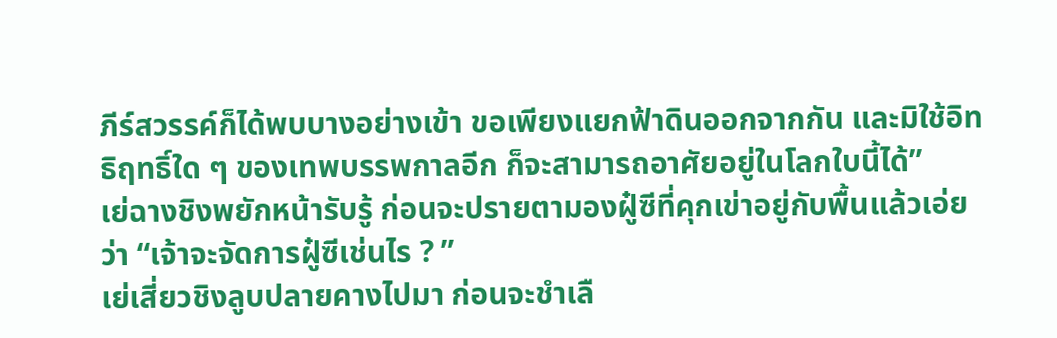ภีร์สวรรค์ก็ได้พบบางอย่างเข้า ขอเพียงแยกฟ้าดินออกจากกัน และมิใช้อิทธิฤทธิ์ใด ๆ ของเทพบรรพกาลอีก ก็จะสามารถอาศัยอยู่ในโลกใบนี้ได้”
เย่ฉางชิงพยักหน้ารับรู้ ก่อนจะปรายตามองฝู๋ซีที่คุกเข่าอยู่กับพื้นแล้วเอ่ยว่า “เจ้าจะจัดการฝู๋ซีเช่นไร ? ”
เย่เสี่ยวชิงลูบปลายคางไปมา ก่อนจะชำเลื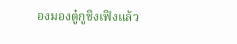องมองตู๋กูชิงเฟิงแล้ว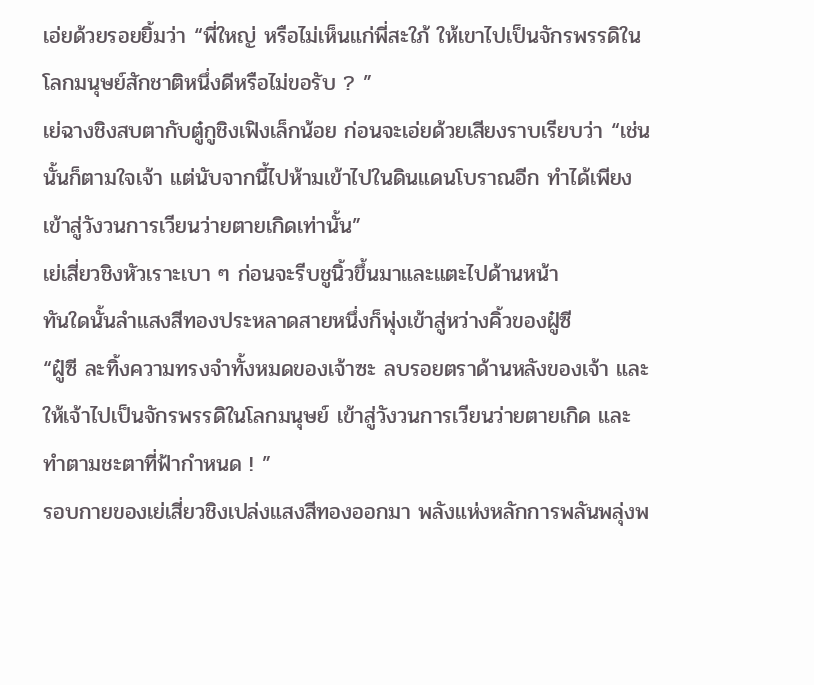เอ่ยด้วยรอยยิ้มว่า “พี่ใหญ่ หรือไม่เห็นแก่พี่สะใภ้ ให้เขาไปเป็นจักรพรรดิในโลกมนุษย์สักชาติหนึ่งดีหรือไม่ขอรับ ? ”
เย่ฉางชิงสบตากับตู๋กูชิงเฟิงเล็กน้อย ก่อนจะเอ่ยด้วยเสียงราบเรียบว่า “เช่นนั้นก็ตามใจเจ้า แต่นับจากนี้ไปห้ามเข้าไปในดินแดนโบราณอีก ทำได้เพียงเข้าสู่วังวนการเวียนว่ายตายเกิดเท่านั้น”
เย่เสี่ยวชิงหัวเราะเบา ๆ ก่อนจะรีบชูนิ้วขึ้นมาและแตะไปด้านหน้า
ทันใดนั้นลำแสงสีทองประหลาดสายหนึ่งก็พุ่งเข้าสู่หว่างคิ้วของฝู๋ซี
“ฝู๋ซี ละทิ้งความทรงจำทั้งหมดของเจ้าซะ ลบรอยตราด้านหลังของเจ้า และให้เจ้าไปเป็นจักรพรรดิในโลกมนุษย์ เข้าสู่วังวนการเวียนว่ายตายเกิด และทำตามชะตาที่ฟ้ากำหนด ! ”
รอบกายของเย่เสี่ยวชิงเปล่งแสงสีทองออกมา พลังแห่งหลักการพลันพลุ่งพ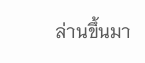ล่านขึ้นมา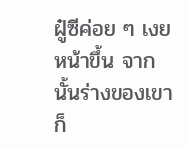ฝู๋ซีค่อย ๆ เงยหน้าขึ้น จากนั้นร่างของเขาก็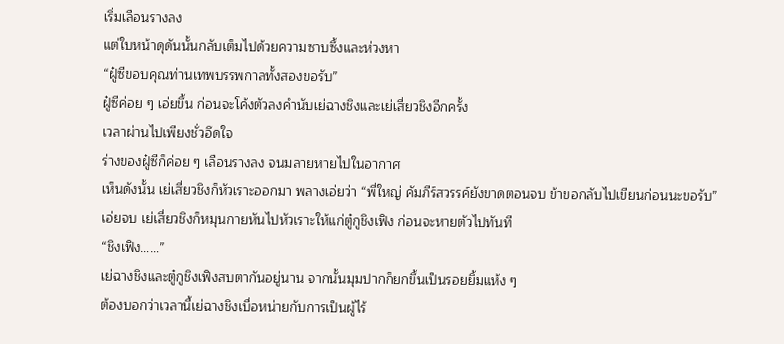เริ่มเลือนรางลง
แต่ใบหน้าดุดันนั้นกลับเต็มไปด้วยความซาบซึ้งและห่วงหา
“ฝู๋ซีขอบคุณท่านเทพบรรพกาลทั้งสองขอรับ”
ฝู๋ซีค่อย ๆ เอ่ยขึ้น ก่อนจะโค้งตัวลงคำนับเย่ฉางชิงและเย่เสี่ยวชิงอีกครั้ง
เวลาผ่านไปเพียงชั่วอึดใจ
ร่างของฝู๋ซีก็ค่อย ๆ เลือนรางลง จนมลายหายไปในอากาศ
เห็นดังนั้น เย่เสี่ยวชิงก็หัวเราะออกมา พลางเอ่ยว่า “พี่ใหญ่ คัมภีร์สวรรค์ยังขาดตอนจบ ข้าขอกลับไปเขียนก่อนนะขอรับ”
เอ่ยจบ เย่เสี่ยวชิงก็หมุนกายหันไปหัวเราะให้แก่ตู๋กูชิงเฟิง ก่อนจะหายตัวไปทันที
“ชิงเฟิง……”
เย่ฉางชิงและตู๋กูชิงเฟิงสบตากันอยู่นาน จากนั้นมุมปากก็ยกขึ้นเป็นรอยยิ้มแห้ง ๆ
ต้องบอกว่าเวลานี้เย่ฉางชิงเบื่อหน่ายกับการเป็นผู้ไร้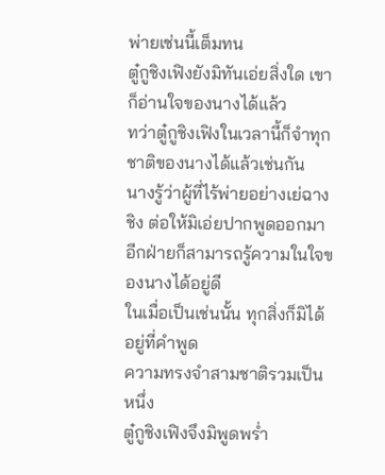พ่ายเช่นนี้เต็มทน
ตู๋กูชิงเฟิงยังมิทันเอ่ยสิ่งใด เขาก็อ่านใจของนางได้แล้ว
ทว่าตู๋กูชิงเฟิงในเวลานี้ก็จำทุกชาติของนางได้แล้วเช่นกัน
นางรู้ว่าผู้ที่ไร้พ่ายอย่างเย่ฉางชิง ต่อให้มิเอ่ยปากพูดออกมา อีกฝ่ายก็สามารถรู้ความในใจของนางได้อยู่ดี
ในเมื่อเป็นเช่นนั้น ทุกสิ่งก็มิได้อยู่ที่คำพูด
ความทรงจำสามชาติรวมเป็นหนึ่ง
ตู๋กูชิงเฟิงจึงมิพูดพร่ำ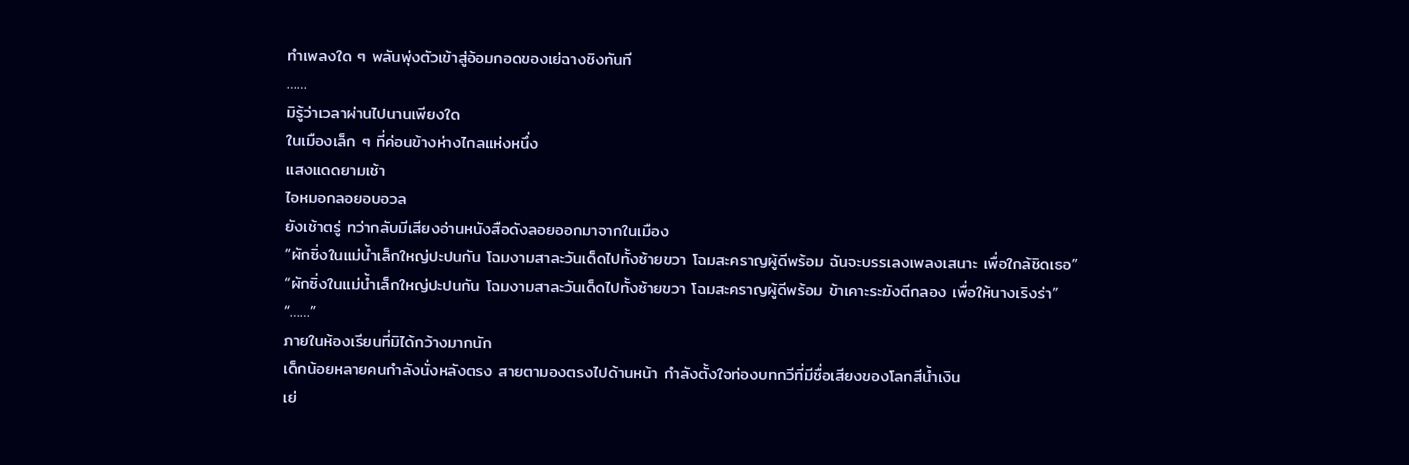ทำเพลงใด ๆ พลันพุ่งตัวเข้าสู่อ้อมกอดของเย่ฉางชิงทันที
……
มิรู้ว่าเวลาผ่านไปนานเพียงใด
ในเมืองเล็ก ๆ ที่ค่อนข้างห่างไกลแห่งหนึ่ง
แสงแดดยามเช้า
ไอหมอกลอยอบอวล
ยังเช้าตรู่ ทว่ากลับมีเสียงอ่านหนังสือดังลอยออกมาจากในเมือง
“ผักซิ่งในแม่น้ำเล็กใหญ่ปะปนกัน โฉมงามสาละวันเด็ดไปทั้งซ้ายขวา โฉมสะคราญผู้ดีพร้อม ฉันจะบรรเลงเพลงเสนาะ เพื่อใกล้ชิดเธอ”
“ผักซิ่งในแม่น้ำเล็กใหญ่ปะปนกัน โฉมงามสาละวันเด็ดไปทั้งซ้ายขวา โฉมสะคราญผู้ดีพร้อม ข้าเคาะระฆังตีกลอง เพื่อให้นางเริงร่า”
“……”
ภายในห้องเรียนที่มิได้กว้างมากนัก
เด็กน้อยหลายคนกำลังนั่งหลังตรง สายตามองตรงไปด้านหน้า กำลังตั้งใจท่องบทกวีที่มีชื่อเสียงของโลกสีน้ำเงิน
เย่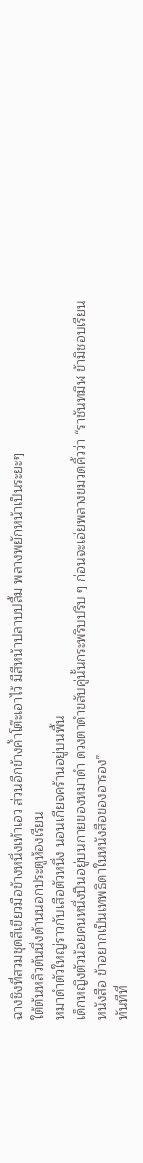ฉางชิงที่สวมชุดสีเขียวมือข้างหนึ่งเท้าเอว ส่วนอีกข้างค้ำโต๊ะเอาไว้ มีสีหน้าปลาบปลื้ม พลางพยักหน้าเป็นระยะๆ
ใต้ต้นหลิวต้นนึ่งด้านนอกประตูห้องเรียน
หมาดำตัวใหญ่ราวกับเสือตัวหนึ่ง นอนเกียจคร้านอยู่บนพื้น
เด็กหญิงตัวน้อยคนหนึ่งปีนอยู่บนกายของหมาดำ ดวงตาดำขลับคู่นั้นกระพริบปริบ ๆ ก่อนจะเอ่ยพลางขมวดคิ้วว่า “ราชันทมิฬ ข้ามิชอบเรียนหนังสือ ข้าอยากเป็นเทพธิดาในหนังสือของอารอง”
ทันทีที่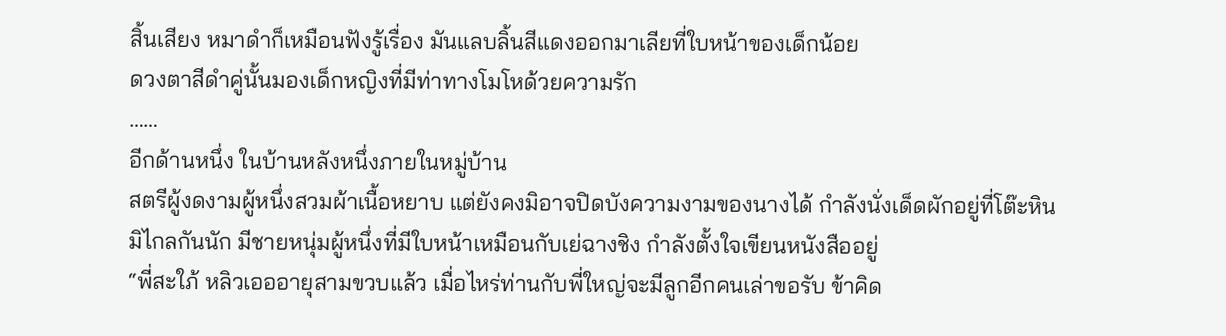สิ้นเสียง หมาดำก็เหมือนฟังรู้เรื่อง มันแลบลิ้นสีแดงออกมาเลียที่ใบหน้าของเด็กน้อย
ดวงตาสีดำคู่นั้นมองเด็กหญิงที่มีท่าทางโมโหด้วยความรัก
……
อีกด้านหนึ่ง ในบ้านหลังหนึ่งภายในหมู่บ้าน
สตรีผู้งดงามผู้หนึ่งสวมผ้าเนื้อหยาบ แต่ยังคงมิอาจปิดบังความงามของนางได้ กำลังนั่งเด็ดผักอยู่ที่โต๊ะหิน
มิไกลกันนัก มีชายหนุ่มผู้หนึ่งที่มีใบหน้าเหมือนกับเย่ฉางชิง กำลังตั้งใจเขียนหนังสืออยู่
“พี่สะใภ้ หลิวเอออายุสามขวบแล้ว เมื่อไหร่ท่านกับพี่ใหญ่จะมีลูกอีกคนเล่าขอรับ ข้าคิด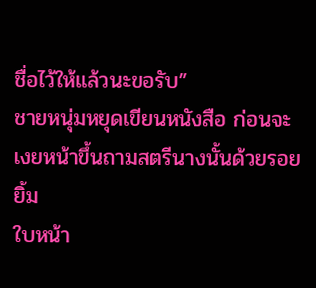ชื่อไว้ให้แล้วนะขอรับ”
ชายหนุ่มหยุดเขียนหนังสือ ก่อนจะเงยหน้าขึ้นถามสตรีนางนั้นด้วยรอยยิ้ม
ใบหน้า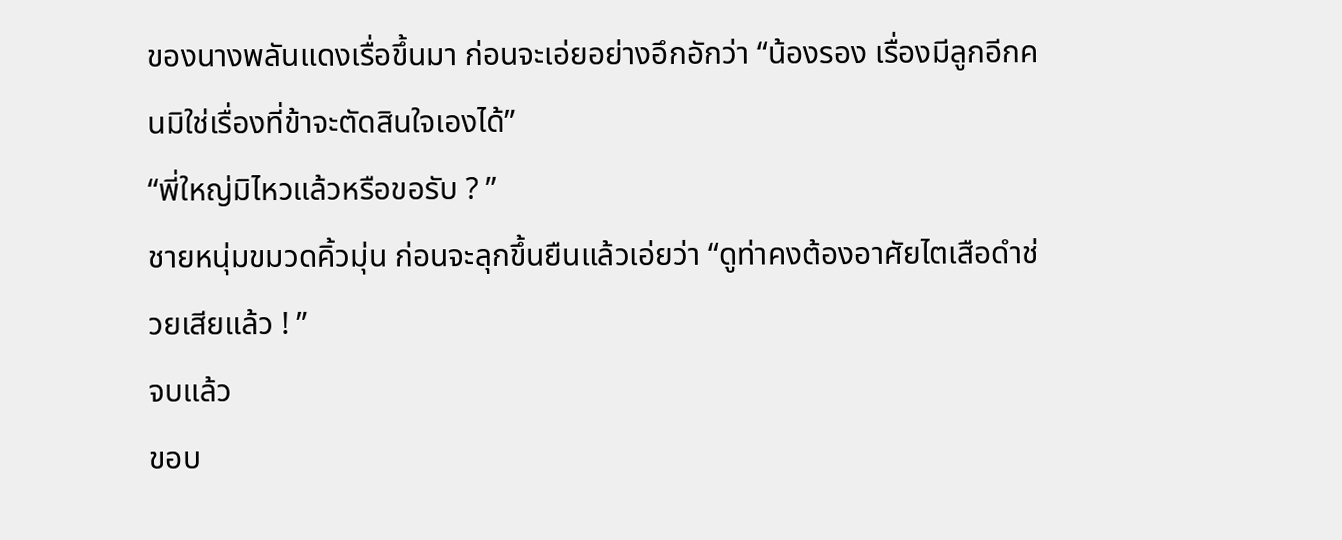ของนางพลันแดงเรื่อขึ้นมา ก่อนจะเอ่ยอย่างอึกอักว่า “น้องรอง เรื่องมีลูกอีกคนมิใช่เรื่องที่ข้าจะตัดสินใจเองได้”
“พี่ใหญ่มิไหวแล้วหรือขอรับ ? ”
ชายหนุ่มขมวดคิ้วมุ่น ก่อนจะลุกขึ้นยืนแล้วเอ่ยว่า “ดูท่าคงต้องอาศัยไตเสือดำช่วยเสียแล้ว ! ”
จบแล้ว
ขอบ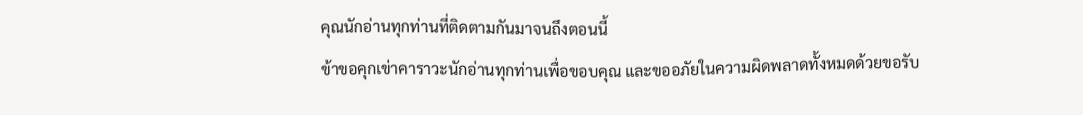คุณนักอ่านทุกท่านที่ติดตามกันมาจนถึงตอนนี้
ข้าขอคุกเข่าคาราวะนักอ่านทุกท่านเพื่อขอบคุณ และขออภัยในความผิดพลาดทั้งหมดด้วยขอรับ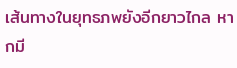เส้นทางในยุทธภพยังอีกยาวไกล หากมี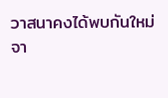วาสนาคงได้พบกันใหม่จา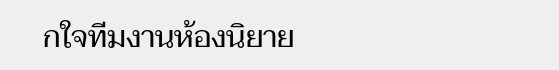กใจทีมงานห้องนิยาย